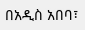በአዲስ አበባ፣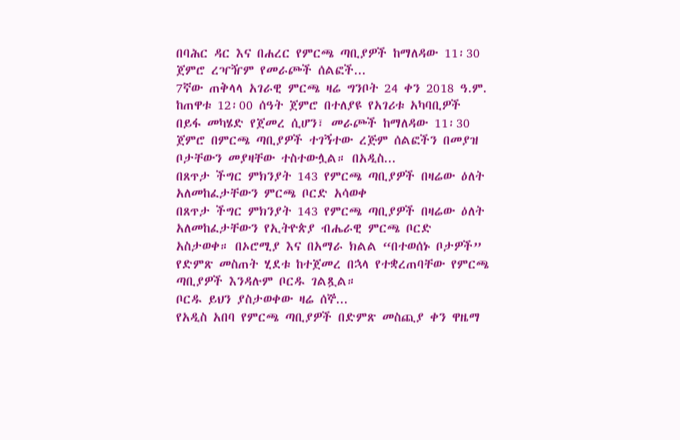በባሕር ዳር እና በሐረር የምርጫ ጣቢያዎች ከማለዳው 11፡30 ጀምሮ ረዣዥም የመራጮች ሰልፎች...
7ኛው ጠቅላላ አገራዊ ምርጫ ዛሬ ግንቦት 24 ቀን 2018 ዓ.ም. ከጠዋቱ 12፡00 ሰዓት ጀምሮ በተለያዩ የአገሪቱ አካባቢዎች በይፋ መካሄድ የጀመረ ሲሆን፣ መራጮች ከማለዳው 11፡30 ጀምሮ በምርጫ ጣቢያዎች ተገኝተው ረጅም ሰልፎችን በመያዝ ቦታቸውን መያዛቸው ተስተውሏል። በአዲስ...
በጸጥታ ችግር ምክንያት 143 የምርጫ ጣቢያዎች በዛሬው ዕለት አለመከፈታቸውን ምርጫ ቦርድ አሳወቀ
በጸጥታ ችግር ምክንያት 143 የምርጫ ጣቢያዎች በዛሬው ዕለት አለመከፈታቸውን የኢትዮጵያ ብሔራዊ ምርጫ ቦርድ አስታወቀ። በኦሮሚያ እና በአማራ ክልል “በተወሰኑ ቦታዎች” የድምጽ መስጠት ሂደቱ ከተጀመረ በኋላ የተቋረጠባቸው የምርጫ ጣቢያዎች እንዳሉም ቦርዱ ገልጿል።
ቦርዱ ይህን ያስታወቀው ዛሬ ሰኞ...
የአዲስ አበባ የምርጫ ጣቢያዎች በድምጽ መስጪያ ቀን ዋዜማ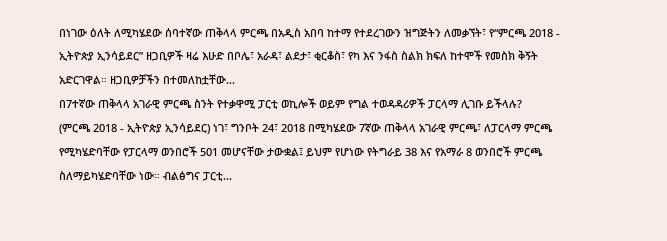በነገው ዕለት ለሚካሄደው ሰባተኛው ጠቅላላ ምርጫ በአዲስ አበባ ከተማ የተደረገውን ዝግጅትን ለመቃኘት፣ የ“ምርጫ 2018 - ኢትዮጵያ ኢንሳይደር” ዘጋቢዎች ዛሬ እሁድ በቦሌ፣ አራዳ፣ ልደታ፣ ቂርቆስ፣ የካ እና ንፋስ ስልክ ክፍለ ከተሞች የመስክ ቅኝት አድርገዋል። ዘጋቢዎቻችን በተመለከቷቸው...
በ7ተኛው ጠቅላላ አገራዊ ምርጫ ስንት የተቃዋሚ ፓርቲ ወኪሎች ወይም የግል ተወዳዳሪዎች ፓርላማ ሊገቡ ይችላሉ?
(ምርጫ 2018 - ኢትዮጵያ ኢንሳይደር) ነገ፣ ግንቦት 24፣ 2018 በሚካሄደው 7ኛው ጠቅላላ አገራዊ ምርጫ፣ ለፓርላማ ምርጫ የሚካሄድባቸው የፓርላማ ወንበሮች 501 መሆናቸው ታውቋል፤ ይህም የሆነው የትግራይ 38 እና የአማራ 8 ወንበሮች ምርጫ ስለማይካሄድባቸው ነው። ብልፅግና ፓርቲ...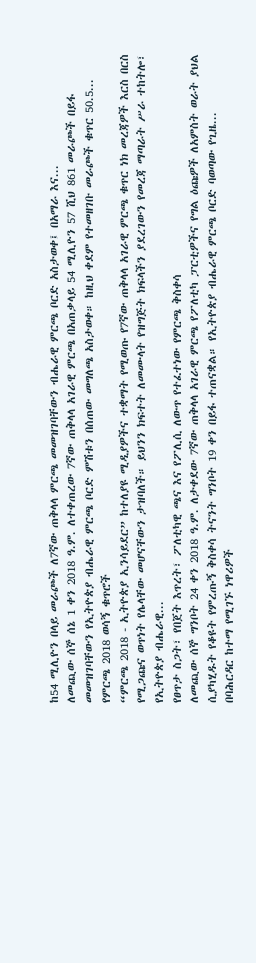ከ54 ሚሊዮን በላይ መራጮች ለ7ኛው ጠቅላላ ምርጫ መመዝገባቸውን ብሔራዊ ምርጫ ቦርድ አስታወቀ፤ በአማራ እና...
ለመጪው ሰኞ ሰኔ 1 ቀን 2018 ዓ.ም. ለተቀጠረው 7ኛው ጠቅላላ አገራዊ ምርጫ በአጠቃላይ 54 ሚሊዮን 57 ሺህ 861 መራጮች በይፋ መመዝገባቸውን የኢትዮጵያ ብሔራዊ ምርጫ ቦርድ ምሽቱን በሰጠው መግለጫ አስታወቀ። ከዚህ ቀደም የተመዘገቡ መራጮች ቁጥር 50.5...
የምርጫ 2018 ወሳኝ ቁጥሮች
“ምርጫ 2018 - ኢትዮጵያ ኢንሳይደር” ከተለያዩ ሚዲያዎችና ተቋማት የሚወጡ የ7ኛው ጠቅላላ አገራዊ ምርጫ ቁጥር ነክ መረጃዎች እርስ በርስ የሚጋጩና ወጥነት የሌላቸው መሆናቸውን ታዝባለች። ይህንን ክፍተት ለመሙላት የዝግጅት ክፍላችን ያደረገውን የመረጃ ማጣራት ሥራ ተከትሎ፣ የኢትዮጵያ ብሔራዊ...
የፀጥታ ስጋት፣ የበጀት እጥረት፣ ፖለቲካዊ ጫና እና የፖሊሲ ለውጥ የተፈተነው የምርጫ ቅስቀሳ
ለመጪው ሰኞ ግንቦት 24 ቀን 2018 ዓ.ም. ለታቀደው 7ኛው ጠቅላላ አገራዊ ምርጫ የፖለቲካ ፓርቲዎችና የግል ዕጩዎች ለአምስት ወራት ያህል ሲያካሂዱት የቆዩት የምረጡኝ ቅስቀሳ ትናንት ግንቦት 19 ቀን በይፋ ተጠናቋል። የኢትዮጵያ ብሔራዊ ምርጫ ቦርድ ባወጣው የጊዜ...
በባሕርዳር ከተማ የሚገኙ ነዋሪዎች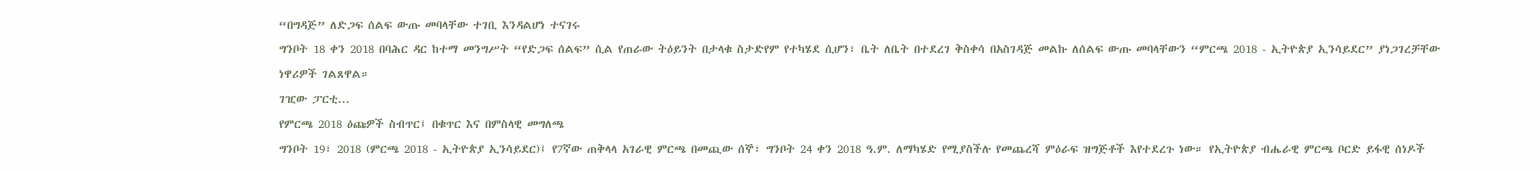“በግዳጅ” ለድጋፍ ሰልፍ ውጡ መባላቸው ተገቢ እንዳልሆነ ተናገሩ
ግንቦት 18 ቀን 2018 በባሕር ዳር ከተማ መንግሥት “የድጋፍ ሰልፍ” ሲል የጠራው ትዕይንት በታላቁ ስታድየም የተካሄደ ሲሆን፣ ቤት ለቤት በተደረገ ቅስቀሳ በአስገዳጅ መልኩ ለሰልፍ ውጡ መባላቸውን “ምርጫ 2018 - ኢትዮጵያ ኢንሳይደር” ያነጋገረቻቸው ነዋሪዎች ገልጸዋል።
ገዢው ፓርቲ...
የምርጫ 2018 ዕጩዎች ስብጥር፤ በቁጥር እና በምስላዊ መግለጫ
ግንቦት 19፣ 2018 (ምርጫ 2018 - ኢትዮጵያ ኢንሳይደር)፤ የ7ኛው ጠቅላላ አገራዊ ምርጫ በመጪው ሰኞ፣ ግንቦት 24 ቀን 2018 ዓ.ም. ለማካሄድ የሚያስችሉ የመጨረሻ ምዕራፍ ዝግጅቶች እየተደረጉ ነው። የኢትዮጵያ ብሔራዊ ምርጫ ቦርድ ይፋዊ ሰነዶች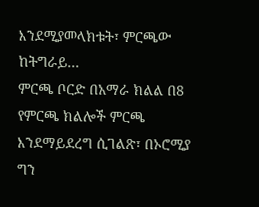እንደሚያመላክቱት፣ ምርጫው ከትግራይ...
ምርጫ ቦርድ በአማራ ክልል በ8 የምርጫ ክልሎች ምርጫ እንደማይደረግ ሲገልጽ፣ በኦሮሚያ ግን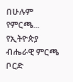በሁሉም የምርጫ...
የኢትዮጵያ ብሔራዊ ምርጫ ቦርድ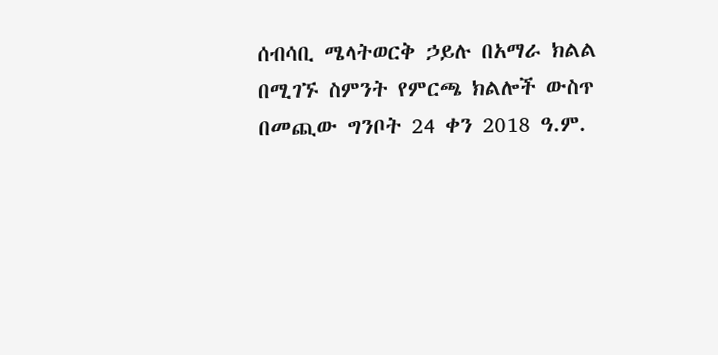ሰብሳቢ ሜላትወርቅ ኃይሉ በአማራ ክልል በሚገኙ ስምንት የምርጫ ክልሎች ውስጥ በመጪው ግንቦት 24 ቀን 2018 ዓ.ም.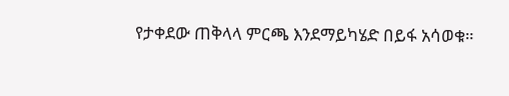የታቀደው ጠቅላላ ምርጫ እንደማይካሄድ በይፋ አሳወቁ።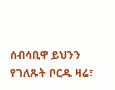ሰብሳቢዋ ይህንን የገለጹት ቦርዱ ዛሬ፣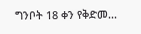ግንቦት 18 ቀን የቅድመ...